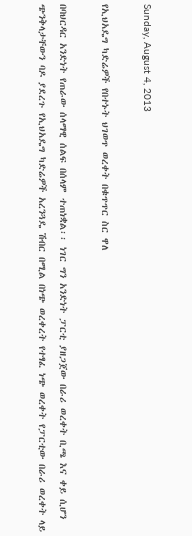Sunday, August 4, 2013

የኢህአዴግ ካድሬዎች የበተኑት ህገወጥ ወረቀት በቁጥጥር ስር ዋለ

በባህርዳር አንድነት የጠራው ሰላማዊ ሰልፍ በሰላም ተጠነቋል፡፡ ነገር ግን አንድነት ፓርቲ ያዘጋጀው በራሪ ወረቀት ቢጫ እና ቀይ ሲሆን ጭንቅላታቸውን ባዶ ያደረጉ የኢህአዴግ ካድሬዎች አረንጓዴ ሽብር በሚል በነጭ ወረቀረት የተፃፈ ነጭ ወረቀት የፓርቲው በራሪ ወረቀት ላይ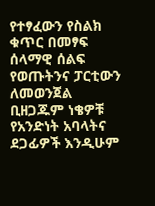የተፃፈውን የስልክ ቁጥር በመፃፍ ሰላማዊ ሰልፍ የወጡትንና ፓርቲውን ለመወንጀል ቢዘጋጁም ነቄዎቹ የአንድነት አባላትና ደጋፊዎች እንዲሁም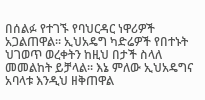በሰልፉ የተገኙ የባህርዳር ነዋሪዎች አጋልጠዋል፡፡ ኢህአዴግ ካድሬዎች የበተኑት ህገወጥ ወረቀትን ከዚህ በታች ስላለ መመልከት ይቻላል፡፡ እኔ ምለው ኢህአዴግና አባላቱ እንዲህ ዘቅጠዋል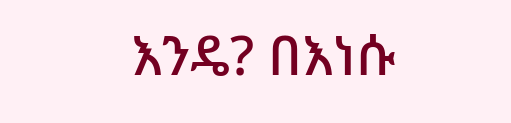እንዴ? በእነሱ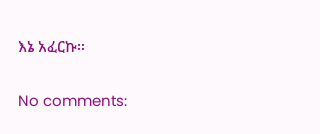እኔ አፈርኩ፡፡

No comments: